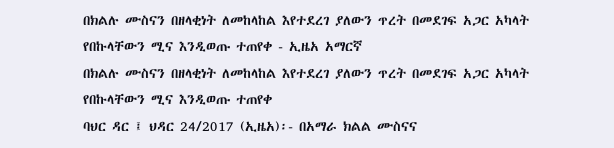በክልሉ ሙስናን በዘላቂነት ለመከላከል እየተደረገ ያለውን ጥረት በመደገፍ አጋር አካላት የበኩላቸውን ሚና እንዲወጡ ተጠየቀ - ኢዜአ አማርኛ
በክልሉ ሙስናን በዘላቂነት ለመከላከል እየተደረገ ያለውን ጥረት በመደገፍ አጋር አካላት የበኩላቸውን ሚና እንዲወጡ ተጠየቀ
ባህር ዳር ፤ ህዳር 24/2017 (ኢዜአ)፡- በአማራ ክልል ሙስናና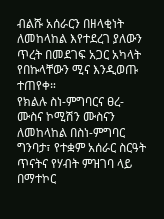ብልሹ አሰራርን በዘላቂነት ለመከላከል እየተደረገ ያለውን ጥረት በመደገፍ አጋር አካላት የበኩላቸውን ሚና እንዲወጡ ተጠየቀ።
የክልሉ ስነ-ምግባርና ፀረ-ሙስና ኮሚሽን ሙስናን ለመከላከል በስነ-ምግባር ግንባታ፣ የተቋም አሰራር ስርዓት ጥናትና የሃብት ምዝገባ ላይ በማተኮር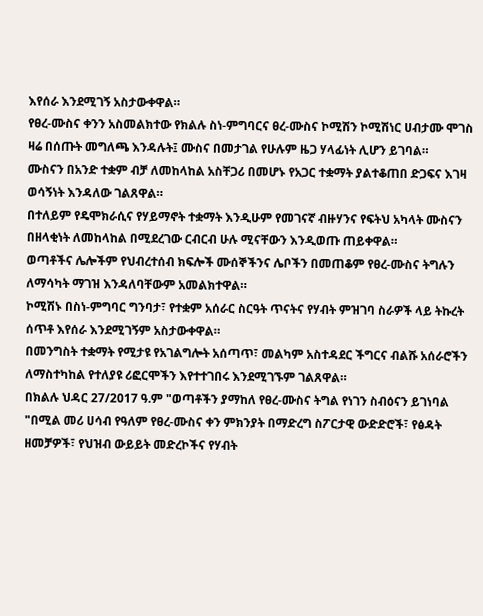እየሰራ እንደሚገኝ አስታውቀዋል።
የፀረ-ሙስና ቀንን አስመልክተው የክልሉ ስነ-ምግባርና ፀረ-ሙስና ኮሚሽን ኮሚሽነር ሀብታሙ ሞገስ ዛሬ በሰጡት መግለጫ እንዳሉት፤ ሙስና በመታገል የሁሉም ዜጋ ሃላፊነት ሊሆን ይገባል።
ሙስናን በአንድ ተቋም ብቻ ለመከላከል አስቸጋሪ በመሆኑ የአጋር ተቋማት ያልተቆጠበ ድጋፍና እገዛ ወሳኝነት እንዳለው ገልጸዋል።
በተለይም የዴሞክራሲና የሃይማኖት ተቋማት እንዲሁም የመገናኛ ብዙሃንና የፍትህ አካላት ሙስናን በዘላቂነት ለመከላከል በሚደረገው ርብርብ ሁሉ ሚናቸውን እንዲወጡ ጠይቀዋል።
ወጣቶችና ሌሎችም የህብረተሰብ ክፍሎች ሙሰኞችንና ሌቦችን በመጠቆም የፀረ-ሙስና ትግሉን ለማሳካት ማገዝ እንዳለባቸውም አመልክተዋል።
ኮሚሽኑ በስነ-ምግባር ግንባታ፣ የተቋም አሰራር ስርዓት ጥናትና የሃብት ምዝገባ ስራዎች ላይ ትኩረት ሰጥቶ እየሰራ እንደሚገኝም አስታውቀዋል።
በመንግስት ተቋማት የሚታዩ የአገልግሎት አሰጣጥ፣ መልካም አስተዳደር ችግርና ብልሹ አሰራሮችን ለማስተካከል የተለያዩ ሪፎርሞችን እየተተገበሩ እንደሚገኙም ገልጸዋል።
በክልሉ ህዳር 27/2017 ዓ.ም "ወጣቶችን ያማከለ የፀረ-ሙስና ትግል የነገን ስብዕናን ይገነባል "በሚል መሪ ሀሳብ የዓለም የፀረ-ሙስና ቀን ምክንያት በማድረግ ስፖርታዊ ውድድሮች፣ የፅዳት ዘመቻዎች፣ የህዝብ ውይይት መድረኮችና የሃብት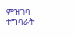ምዝገባ ተግባራት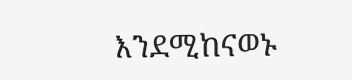እንደሚከናወኑ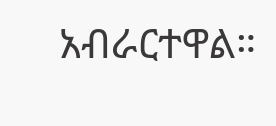አብራርተዋል።